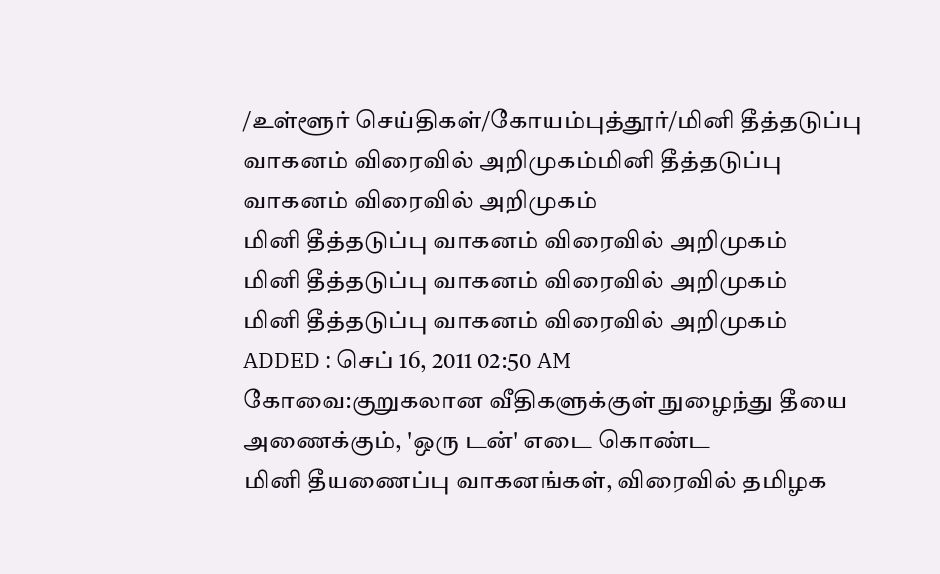/உள்ளூர் செய்திகள்/கோயம்புத்தூர்/மினி தீத்தடுப்பு வாகனம் விரைவில் அறிமுகம்மினி தீத்தடுப்பு வாகனம் விரைவில் அறிமுகம்
மினி தீத்தடுப்பு வாகனம் விரைவில் அறிமுகம்
மினி தீத்தடுப்பு வாகனம் விரைவில் அறிமுகம்
மினி தீத்தடுப்பு வாகனம் விரைவில் அறிமுகம்
ADDED : செப் 16, 2011 02:50 AM
கோவை:குறுகலான வீதிகளுக்குள் நுழைந்து தீயை அணைக்கும், 'ஒரு டன்' எடை கொண்ட
மினி தீயணைப்பு வாகனங்கள், விரைவில் தமிழக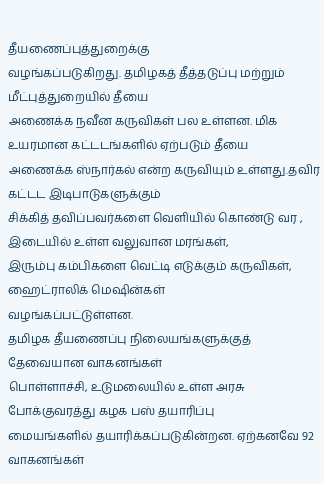தீயணைப்புத்துறைக்கு
வழங்கப்படுகிறது. தமிழகத் தீத்தடுப்பு மற்றும் மீட்புத்துறையில் தீயை
அணைக்க நவீன கருவிகள் பல உள்ளன. மிக உயரமான கட்டடங்களில் ஏற்படும் தீயை
அணைக்க ஸ்நார்கல் என்ற கருவியும் உள்ளது.தவிர கட்டட இடிபாடுகளுக்கும்
சிக்கித் தவிப்பவர்களை வெளியில் கொண்டு வர , இடையில் உள்ள வலுவான மரங்கள்,
இரும்பு கம்பிகளை வெட்டி எடுக்கும் கருவிகள், ஹைட்ராலிக் மெஷின்கள்
வழங்கப்பட்டுள்ளன.
தமிழக தீயணைப்பு நிலையங்களுக்குத் தேவையான வாகனங்கள்
பொள்ளாச்சி, உடுமலையில் உள்ள அரசு போக்குவரத்து கழக பஸ் தயாரிப்பு
மையங்களில் தயாரிக்கப்படுகின்றன. ஏற்கனவே 92 வாகனங்கள்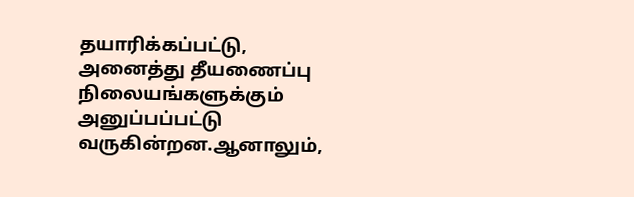தயாரிக்கப்பட்டு,
அனைத்து தீயணைப்பு நிலையங்களுக்கும் அனுப்பப்பட்டு வருகின்றன.ஆனாலும்,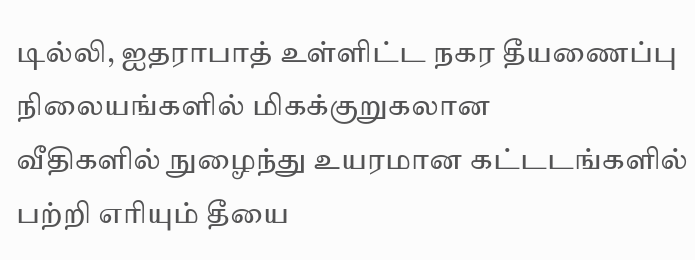டில்லி, ஐதராபாத் உள்ளிட்ட நகர தீயணைப்பு நிலையங்களில் மிகக்குறுகலான
வீதிகளில் நுழைந்து உயரமான கட்டடங்களில் பற்றி எரியும் தீயை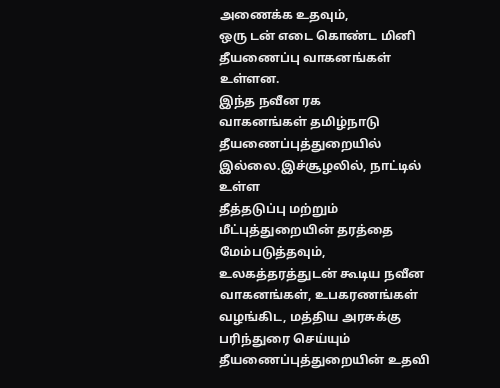அணைக்க உதவும்,
ஒரு டன் எடை கொண்ட மினி தீயணைப்பு வாகனங்கள் உள்ளன.
இந்த நவீன ரக
வாகனங்கள் தமிழ்நாடு தீயணைப்புத்துறையில் இல்லை.இச்சூழலில், நாட்டில் உள்ள
தீத்தடுப்பு மற்றும் மீட்புத்துறையின் தரத்தை மேம்படுத்தவும்,
உலகத்தரத்துடன் கூடிய நவீன வாகனங்கள், உபகரணங்கள் வழங்கிட, மத்திய அரசுக்கு
பரிந்துரை செய்யும் தீயணைப்புத்துறையின் உதவி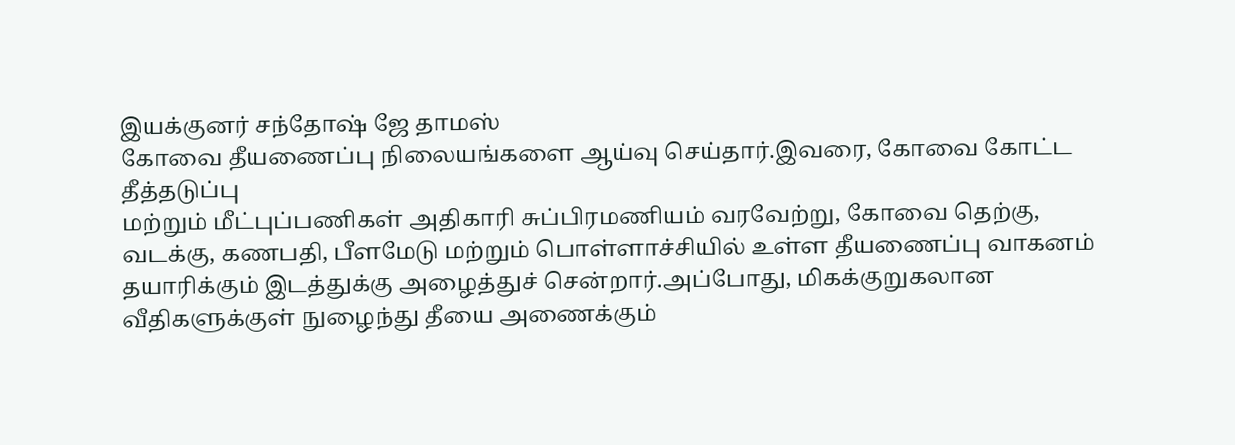இயக்குனர் சந்தோஷ் ஜே தாமஸ்
கோவை தீயணைப்பு நிலையங்களை ஆய்வு செய்தார்.இவரை, கோவை கோட்ட தீத்தடுப்பு
மற்றும் மீட்புப்பணிகள் அதிகாரி சுப்பிரமணியம் வரவேற்று, கோவை தெற்கு,
வடக்கு, கணபதி, பீளமேடு மற்றும் பொள்ளாச்சியில் உள்ள தீயணைப்பு வாகனம்
தயாரிக்கும் இடத்துக்கு அழைத்துச் சென்றார்.அப்போது, மிகக்குறுகலான
வீதிகளுக்குள் நுழைந்து தீயை அணைக்கும்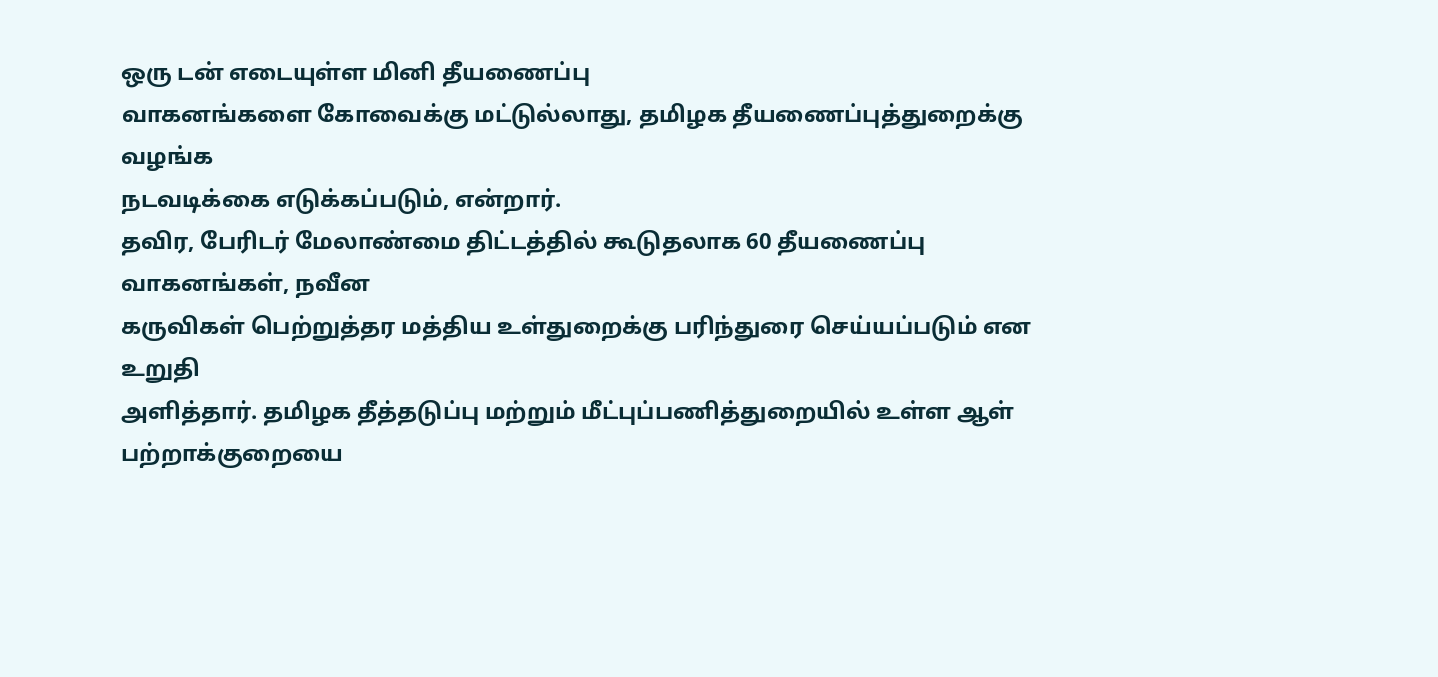ஒரு டன் எடையுள்ள மினி தீயணைப்பு
வாகனங்களை கோவைக்கு மட்டுல்லாது, தமிழக தீயணைப்புத்துறைக்கு வழங்க
நடவடிக்கை எடுக்கப்படும், என்றார்.
தவிர, பேரிடர் மேலாண்மை திட்டத்தில் கூடுதலாக 60 தீயணைப்பு வாகனங்கள், நவீன
கருவிகள் பெற்றுத்தர மத்திய உள்துறைக்கு பரிந்துரை செய்யப்படும் என உறுதி
அளித்தார். தமிழக தீத்தடுப்பு மற்றும் மீட்புப்பணித்துறையில் உள்ள ஆள்
பற்றாக்குறையை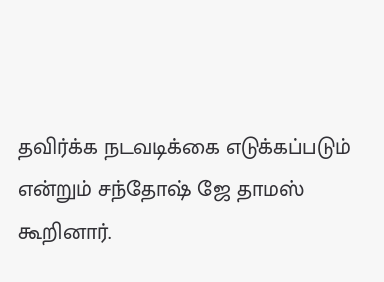தவிர்க்க நடவடிக்கை எடுக்கப்படும் என்றும் சந்தோஷ் ஜே தாமஸ்
கூறினார்.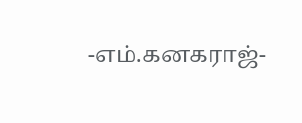-எம்.கனகராஜ்-